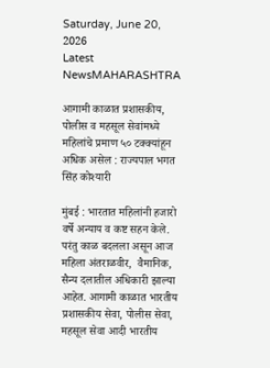Saturday, June 20, 2026
Latest NewsMAHARASHTRA

आगामी काळात प्रशासकीय, पोलीस व महसूल सेवांमध्ये महिलांचे प्रमाण ५० टक्क्यांहून अधिक असेल : राज्यपाल भगत सिंह कोश्यारी

मुंबई : भारतात महिलांनी हजारो वर्षे अन्याय व कष्ट सहन केले. परंतु काळ बदलला असून आज महिला अंतराळवीर,  वैमानिक, सैन्य दलातील अधिकारी झाल्या आहेत. आगामी काळात भारतीय प्रशासकीय सेवा, पोलीस सेवा, महसूल सेवा आदी भारतीय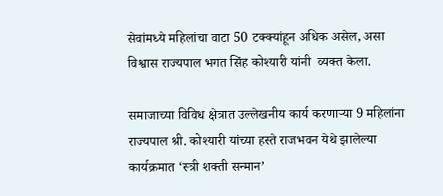सेवांमध्ये महिलांचा वाटा 50 टक्क्यांहून अधिक असेल, असा विश्वास राज्यपाल भगत सिंह कोश्यारी यांनी  व्यक्त केला.

समाजाच्या विविध क्षेत्रात उल्लेखनीय कार्य करणाऱ्या 9 महिलांना राज्यपाल श्री. कोश्यारी यांच्या हस्ते राजभवन येथे झालेल्या कार्यक्रमात ‘स्त्री शक्ती सन्मान’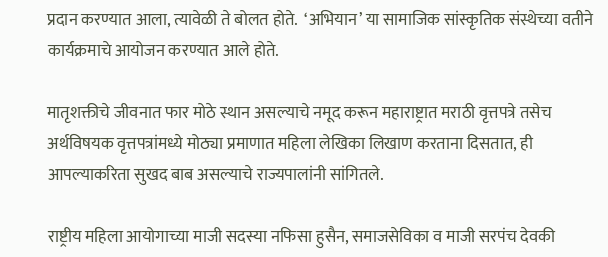प्रदान करण्यात आला, त्यावेळी ते बोलत होते.  ‘अभियान’ या सामाजिक सांस्कृतिक संस्थेच्या वतीने कार्यक्रमाचे आयोजन करण्यात आले होते.

मातृशक्तीचे जीवनात फार मोठे स्थान असल्याचे नमूद करून महाराष्ट्रात मराठी वृत्तपत्रे तसेच अर्थविषयक वृत्तपत्रांमध्ये मोठ्या प्रमाणात महिला लेखिका लिखाण करताना दिसतात, ही आपल्याकरिता सुखद बाब असल्याचे राज्यपालांनी सांगितले.

राष्ट्रीय महिला आयोगाच्या माजी सदस्या नफिसा हुसैन, समाजसेविका व माजी सरपंच देवकी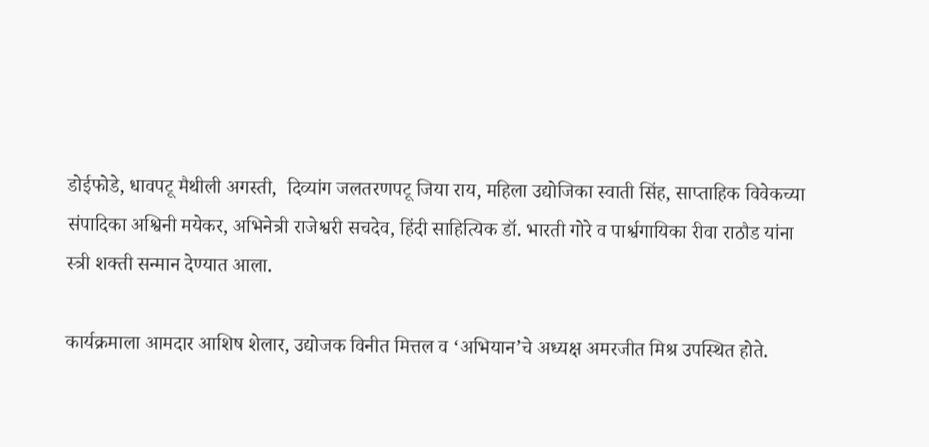डोईफोडे, धावपटू मैथीली अगस्ती,  दिव्यांग जलतरणपटू जिया राय, महिला उद्योजिका स्वाती सिंह, साप्ताहिक विवेकच्या संपादिका अश्विनी मयेकर, अभिनेत्री राजेश्वरी सचदेव, हिंदी साहित्यिक डॉ. भारती गोरे व पार्श्वगायिका रीवा राठौड यांना स्त्री शक्ती सन्मान देण्यात आला.

कार्यक्रमाला आमदार आशिष शेलार, उद्योजक विनीत मित्तल व ‘अभियान’चे अध्यक्ष अमरजीत मिश्र उपस्थित होते.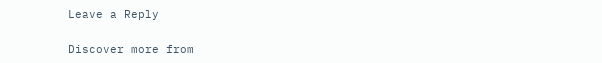Leave a Reply

Discover more from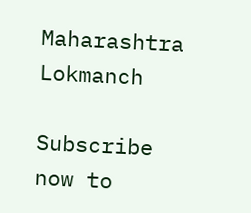Maharashtra Lokmanch

Subscribe now to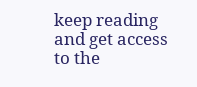keep reading and get access to the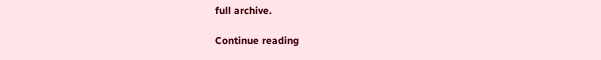full archive.

Continue reading